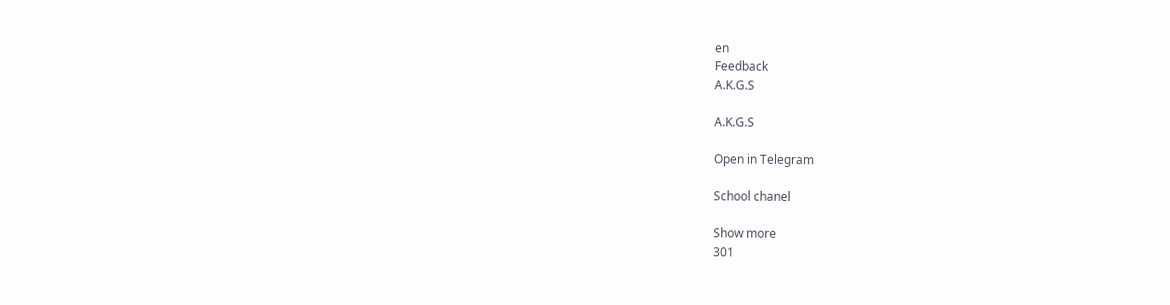en
Feedback
A.K.G.S

A.K.G.S

Open in Telegram

School chanel

Show more
301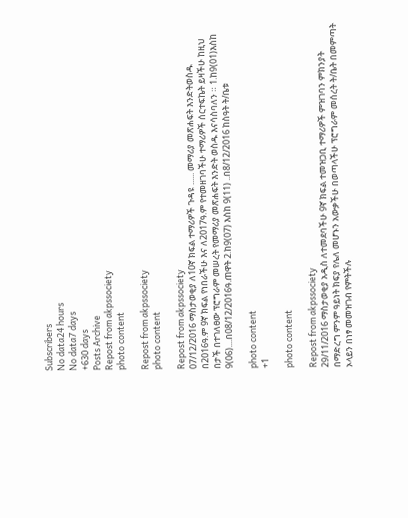Subscribers
No data24 hours
No data7 days
+630 days
Posts Archive
Repost from akpssociety
photo content

Repost from akpssociety
photo content

Repost from akpssociety
07/12/2016 ማስታወቂያ ለ10ኛ ክፍል ተማሪዎች ጉዳዩ ...... መማሪያ መጽሐፍት እንድትወስዱ በ2016ዓ.ም 9ኛ ክፍል የነበራችሁ እና ለ2017ዓ.ም የተመዘገባችሁ ተማሪዎች ሰርተፍኬት ይዛችሁ ከዚህ በታች በተገለፀው ፕሮግራም መሠረት የመማሪያ መጽሐፍት እንድት ወስዱ እናሳስባለን ። 1.ከ9(01)እስከ 9(06)....በ08/12/2016ዓ.ጠዋት 2.ከ9(07) እስከ 9(11) ..በ8/12/2016 ከስዓት ት/ቤቱ

photo content
+1

photo content

Repost from akpssociety
29/11/2016 ማስታወቂያ አዲስ ለተመደባችሁ 9ኛ ክፍል ተመዝጋቢ ተማሪዎች ምዝገባን ምክንያት በማድረግ ምንም ዓይነት ክፍያ የሌለ መሆኑን አውቃችሁ በወጣላችሁ ፕሮግራም መሰረት ት/ቤት በመምጣት ኦላይን በነፃ መመዝገብ የምትችሉ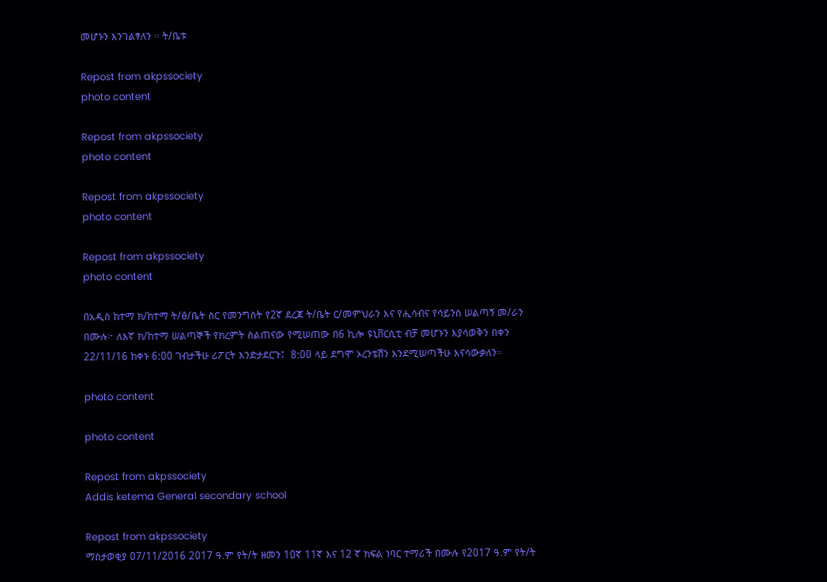መሆኑን እንገልፃለን ። ት/ቤቱ

Repost from akpssociety
photo content

Repost from akpssociety
photo content

Repost from akpssociety
photo content

Repost from akpssociety
photo content

በአዲስ ከተማ ክ/ከተማ ት/ፅ/ቤት ስር የመንግስት የ2ኛ ደረጃ ት/ቤት ር/መምህራን እና የሒሳብና የሳይንስ ሠልጣኝ መ/ራን በሙሉ፦ ለእኛ ክ/ከተማ ሠልጣኞች የክረምት ስልጠናው የሚሠጠው በ6 ኪሎ ዩኒቨርሲቲ ብቻ መሆኑን እያሳወቅን በቀን 22/11/16 ከቀኑ 6:00 ገብታችሁ ሪፖርት እንድታደርጉ፤  8:00 ላይ ደግሞ ኦረንቴሽን እንደሚሠጣችሁ እናሳውቃለን።

photo content

photo content

Repost from akpssociety
Addis ketema General secondary school

Repost from akpssociety
ማስታወቂያ 07/11/2016 2017 ዓ.ም የት/ት ዘመን 10ኛ 11ኛ እና 12 ኛ ክፍል ነባር ተማሪች በሙሉ የ2017 ዓ.ም የት/ት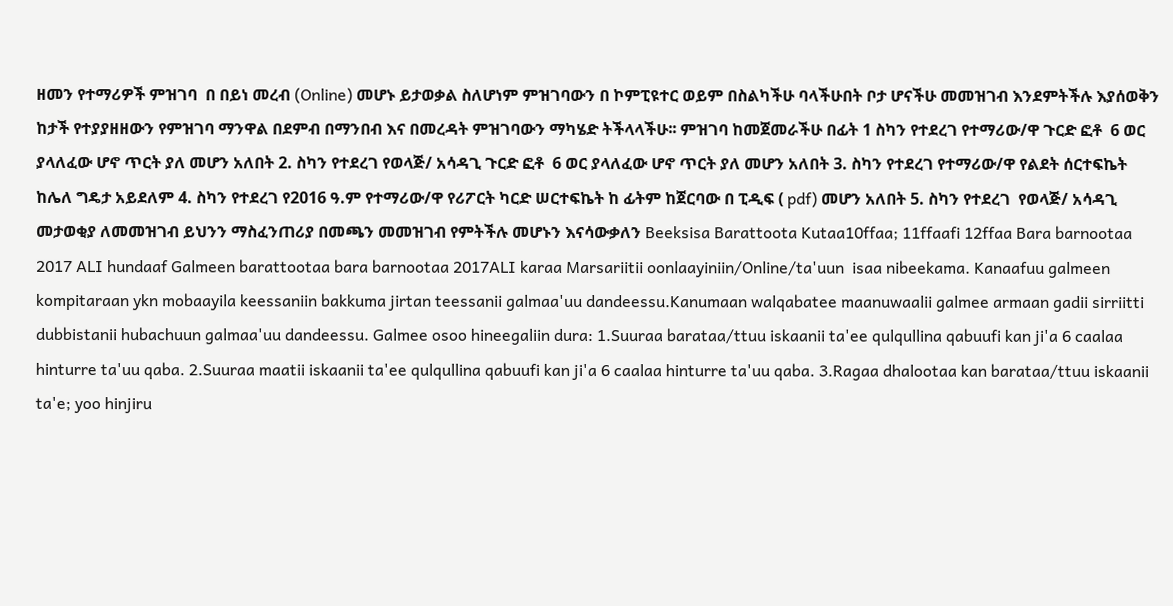ዘመን የተማሪዎች ምዝገባ  በ በይነ መረብ (Online) መሆኑ ይታወቃል ስለሆነም ምዝገባውን በ ኮምፒዩተር ወይም በስልካችሁ ባላችሁበት ቦታ ሆናችሁ መመዝገብ እንደምትችሉ እያሰወቅን ከታች የተያያዘዘውን የምዝገባ ማንዋል በደምብ በማንበብ እና በመረዳት ምዝገባውን ማካሄድ ትችላላችሁ፡፡ ምዝገባ ከመጀመራችሁ በፊት 1 ስካን የተደረገ የተማሪው/ዋ ጉርድ ፎቶ  6 ወር ያላለፈው ሆኖ ጥርት ያለ መሆን አለበት 2. ስካን የተደረገ የወላጅ/ አሳዳጊ ጉርድ ፎቶ  6 ወር ያላለፈው ሆኖ ጥርት ያለ መሆን አለበት 3. ስካን የተደረገ የተማሪው/ዋ የልደት ሰርተፍኬት ከሌለ ግዴታ አይደለም 4. ስካን የተደረገ የ2016 ዓ.ም የተማሪው/ዋ የሪፖርት ካርድ ሠርተፍኬት ከ ፊትም ከጀርባው በ ፒዲፍ ( pdf) መሆን አለበት 5. ስካን የተደረገ  የወላጅ/ አሳዳጊ  መታወቂያ ለመመዝገብ ይህንን ማስፈንጠሪያ በመጫን መመዝገብ የምትችሉ መሆኑን እናሳውቃለን Beeksisa Barattoota Kutaa10ffaa; 11ffaafi 12ffaa Bara barnootaa 2017 ALI hundaaf Galmeen barattootaa bara barnootaa 2017ALI karaa Marsariitii oonlaayiniin/Online/ta'uun  isaa nibeekama. Kanaafuu galmeen kompitaraan ykn mobaayila keessaniin bakkuma jirtan teessanii galmaa'uu dandeessu.Kanumaan walqabatee maanuwaalii galmee armaan gadii sirriitti dubbistanii hubachuun galmaa'uu dandeessu. Galmee osoo hineegaliin dura: 1.Suuraa barataa/ttuu iskaanii ta'ee qulqullina qabuufi kan ji'a 6 caalaa hinturre ta'uu qaba. 2.Suuraa maatii iskaanii ta'ee qulqullina qabuufi kan ji'a 6 caalaa hinturre ta'uu qaba. 3.Ragaa dhalootaa kan barataa/ttuu iskaanii ta'e; yoo hinjiru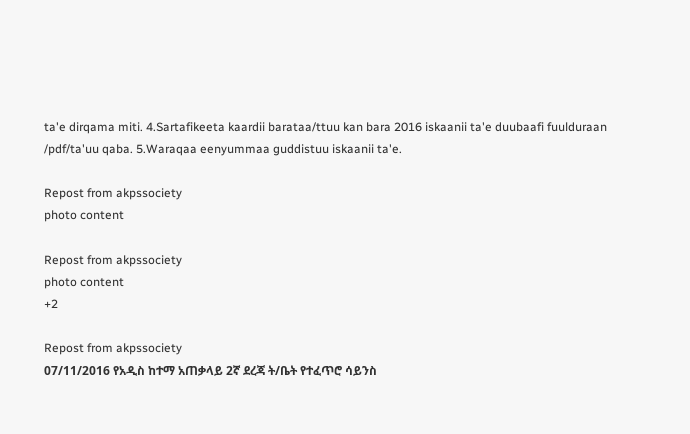ta'e dirqama miti. 4.Sartafikeeta kaardii barataa/ttuu kan bara 2016 iskaanii ta'e duubaafi fuulduraan /pdf/ta'uu qaba. 5.Waraqaa eenyummaa guddistuu iskaanii ta'e.

Repost from akpssociety
photo content

Repost from akpssociety
photo content
+2

Repost from akpssociety
07/11/2016 የአዲስ ከተማ አጠቃላይ 2ኛ ደረጃ ት/ቤት የተፈጥሮ ሳይንስ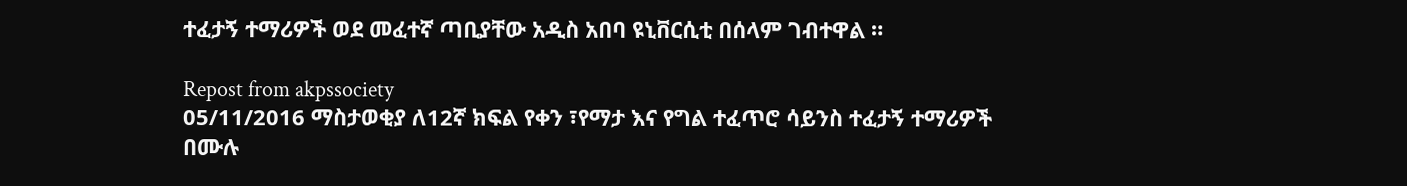ተፈታኝ ተማሪዎች ወደ መፈተኛ ጣቢያቸው አዲስ አበባ ዩኒቨርሲቲ በሰላም ገብተዋል ።

Repost from akpssociety
05/11/2016 ማስታወቂያ ለ12ኛ ክፍል የቀን ፣የማታ እና የግል ተፈጥሮ ሳይንስ ተፈታኝ ተማሪዎች በሙሉ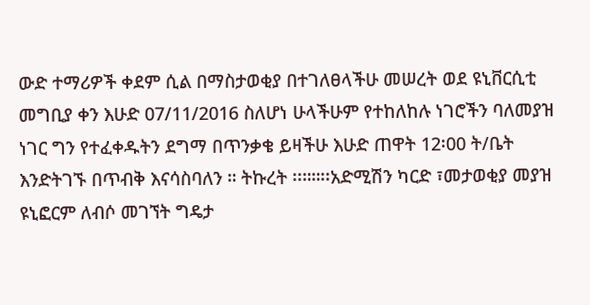ውድ ተማሪዎች ቀደም ሲል በማስታወቂያ በተገለፀላችሁ መሠረት ወደ ዩኒቨርሲቲ መግቢያ ቀን እሁድ 07/11/2016 ስለሆነ ሁላችሁም የተከለከሉ ነገሮችን ባለመያዝ ነገር ግን የተፈቀዱትን ደግማ በጥንቃቄ ይዛችሁ እሁድ ጠዋት 12፡00 ት/ቤት እንድትገኙ በጥብቅ እናሳስባለን ። ትኩረት ፡፡።።፡፡አድሚሽን ካርድ ፣መታወቂያ መያዝ ዩኒፎርም ለብሶ መገኘት ግዴታ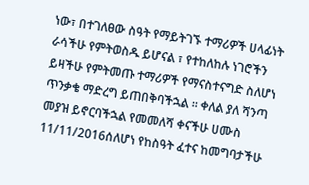ነው፣ በተገለፀው ስዓት የማይትገኙ ተማሪዎች ሀላፊነት ራሳችሁ የምትወስዱ ይሆናል ፣ የተከለከሉ ነገሮችን ይዛችሁ የምትመጡ ተማሪዎች የማናስተናግድ ስለሆነ ጥንቃቄ ማድረግ ይጠበቅባችኋል ። ቀለል ያለ ሻንጣ መያዝ ይኖርባችኋል የመመለሻ ቀናችሁ ሀሙስ 11/11/2016ሰለሆነ የከስዓት ፈተና ከመግባታችሁ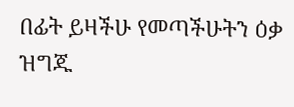በፊት ይዛችሁ የመጣችሁትን ዕቃ ዝግጁ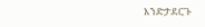እንድታደርጉ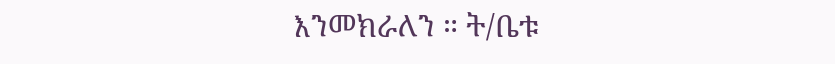እንመክራለን ። ት/ቤቱ